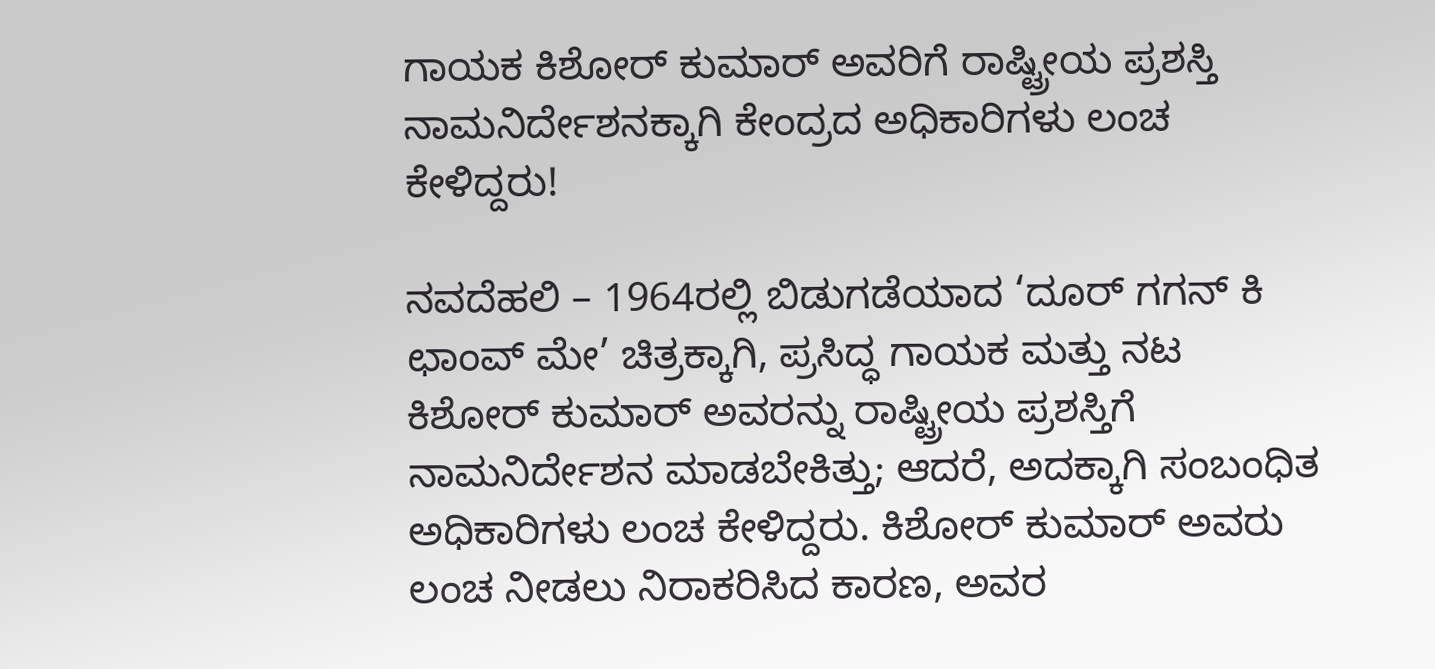ಗಾಯಕ ಕಿಶೋರ್ ಕುಮಾರ್ ಅವರಿಗೆ ರಾಷ್ಟ್ರೀಯ ಪ್ರಶಸ್ತಿ ನಾಮನಿರ್ದೇಶನಕ್ಕಾಗಿ ಕೇಂದ್ರದ ಅಧಿಕಾರಿಗಳು ಲಂಚ ಕೇಳಿದ್ದರು!

ನವದೆಹಲಿ – 1964ರಲ್ಲಿ ಬಿಡುಗಡೆಯಾದ ‘ದೂರ್ ಗಗನ್ ಕಿ ಛಾಂವ್ ಮೇ’ ಚಿತ್ರಕ್ಕಾಗಿ, ಪ್ರಸಿದ್ಧ ಗಾಯಕ ಮತ್ತು ನಟ ಕಿಶೋರ್ ಕುಮಾರ್ ಅವರನ್ನು ರಾಷ್ಟ್ರೀಯ ಪ್ರಶಸ್ತಿಗೆ ನಾಮನಿರ್ದೇಶನ ಮಾಡಬೇಕಿತ್ತು; ಆದರೆ, ಅದಕ್ಕಾಗಿ ಸಂಬಂಧಿತ ಅಧಿಕಾರಿಗಳು ಲಂಚ ಕೇಳಿದ್ದರು. ಕಿಶೋರ್ ಕುಮಾರ್ ಅವರು ಲಂಚ ನೀಡಲು ನಿರಾಕರಿಸಿದ ಕಾರಣ, ಅವರ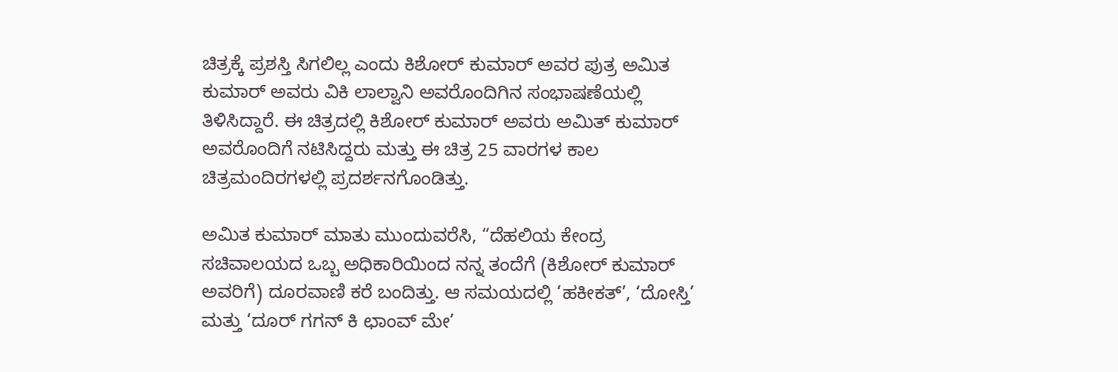ಚಿತ್ರಕ್ಕೆ ಪ್ರಶಸ್ತಿ ಸಿಗಲಿಲ್ಲ ಎಂದು ಕಿಶೋರ್ ಕುಮಾರ್ ಅವರ ಪುತ್ರ ಅಮಿತ ಕುಮಾರ್ ಅವರು ವಿಕಿ ಲಾಲ್ವಾನಿ ಅವರೊಂದಿಗಿನ ಸಂಭಾಷಣೆಯಲ್ಲಿ ತಿಳಿಸಿದ್ದಾರೆ. ಈ ಚಿತ್ರದಲ್ಲಿ ಕಿಶೋರ್ ಕುಮಾರ್ ಅವರು ಅಮಿತ್ ಕುಮಾರ್ ಅವರೊಂದಿಗೆ ನಟಿಸಿದ್ದರು ಮತ್ತು ಈ ಚಿತ್ರ 25 ವಾರಗಳ ಕಾಲ ಚಿತ್ರಮಂದಿರಗಳಲ್ಲಿ ಪ್ರದರ್ಶನಗೊಂಡಿತ್ತು.

ಅಮಿತ ಕುಮಾರ್ ಮಾತು ಮುಂದುವರೆಸಿ, “ದೆಹಲಿಯ ಕೇಂದ್ರ ಸಚಿವಾಲಯದ ಒಬ್ಬ ಅಧಿಕಾರಿಯಿಂದ ನನ್ನ ತಂದೆಗೆ (ಕಿಶೋರ್ ಕುಮಾರ್ ಅವರಿಗೆ) ದೂರವಾಣಿ ಕರೆ ಬಂದಿತ್ತು. ಆ ಸಮಯದಲ್ಲಿ ‘ಹಕೀಕತ್’, ‘ದೋಸ್ತಿ’ ಮತ್ತು ‘ದೂರ್ ಗಗನ್ ಕಿ ಛಾಂವ್ ಮೇ’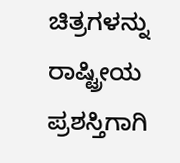ಚಿತ್ರಗಳನ್ನು ರಾಷ್ಟ್ರೀಯ ಪ್ರಶಸ್ತಿಗಾಗಿ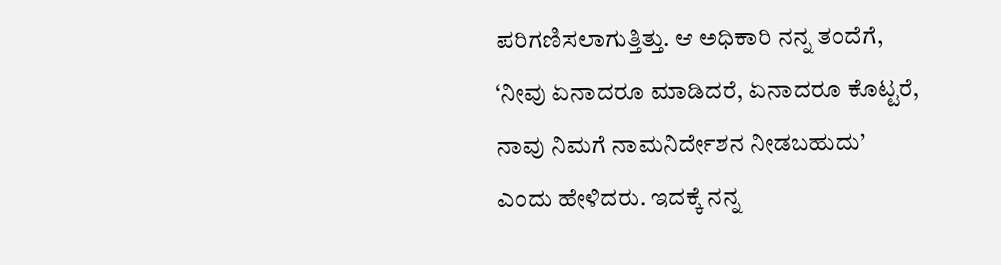ಪರಿಗಣಿಸಲಾಗುತ್ತಿತ್ತು. ಆ ಅಧಿಕಾರಿ ನನ್ನ ತಂದೆಗೆ, ‘ನೀವು ಏನಾದರೂ ಮಾಡಿದರೆ, ಏನಾದರೂ ಕೊಟ್ಟರೆ, ನಾವು ನಿಮಗೆ ನಾಮನಿರ್ದೇಶನ ನೀಡಬಹುದು’ ಎಂದು ಹೇಳಿದರು. ಇದಕ್ಕೆ ನನ್ನ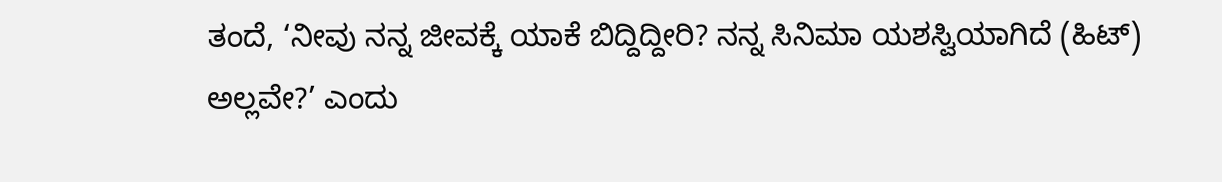ತಂದೆ, ‘ನೀವು ನನ್ನ ಜೀವಕ್ಕೆ ಯಾಕೆ ಬಿದ್ದಿದ್ದೀರಿ? ನನ್ನ ಸಿನಿಮಾ ಯಶಸ್ವಿಯಾಗಿದೆ (ಹಿಟ್) ಅಲ್ಲವೇ?’ ಎಂದು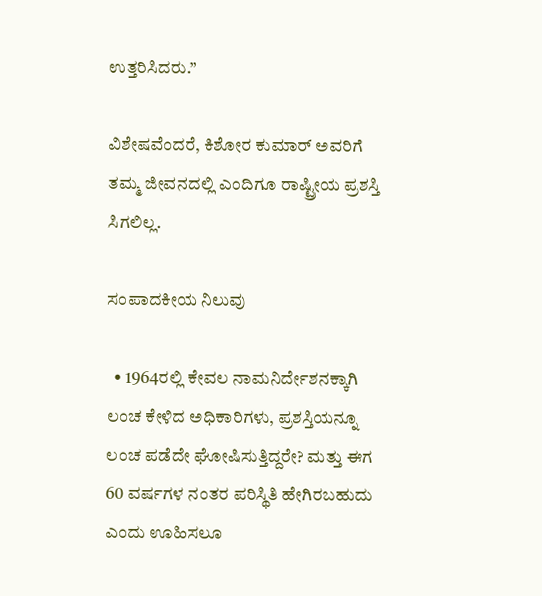ಉತ್ತರಿಸಿದರು.”

ವಿಶೇಷವೆಂದರೆ, ಕಿಶೋರ ಕುಮಾರ್ ಅವರಿಗೆ ತಮ್ಮ ಜೀವನದಲ್ಲಿ ಎಂದಿಗೂ ರಾಷ್ಟ್ರೀಯ ಪ್ರಶಸ್ತಿ ಸಿಗಲಿಲ್ಲ.

ಸಂಪಾದಕೀಯ ನಿಲುವು

  • 1964ರಲ್ಲಿ ಕೇವಲ ನಾಮನಿರ್ದೇಶನಕ್ಕಾಗಿ ಲಂಚ ಕೇಳಿದ ಅಧಿಕಾರಿಗಳು, ಪ್ರಶಸ್ತಿಯನ್ನೂ ಲಂಚ ಪಡೆದೇ ಘೋಷಿಸುತ್ತಿದ್ದರೇ? ಮತ್ತು ಈಗ 60 ವರ್ಷಗಳ ನಂತರ ಪರಿಸ್ಥಿತಿ ಹೇಗಿರಬಹುದು ಎಂದು ಊಹಿಸಲೂ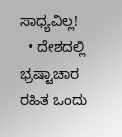ಸಾಧ್ಯವಿಲ್ಲ!
  • ದೇಶದಲ್ಲಿ ಭ್ರಷ್ಟಾಚಾರ ರಹಿತ ಒಂದು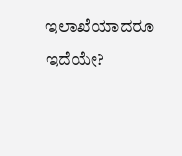ಇಲಾಖೆಯಾದರೂ ಇದೆಯೇ?